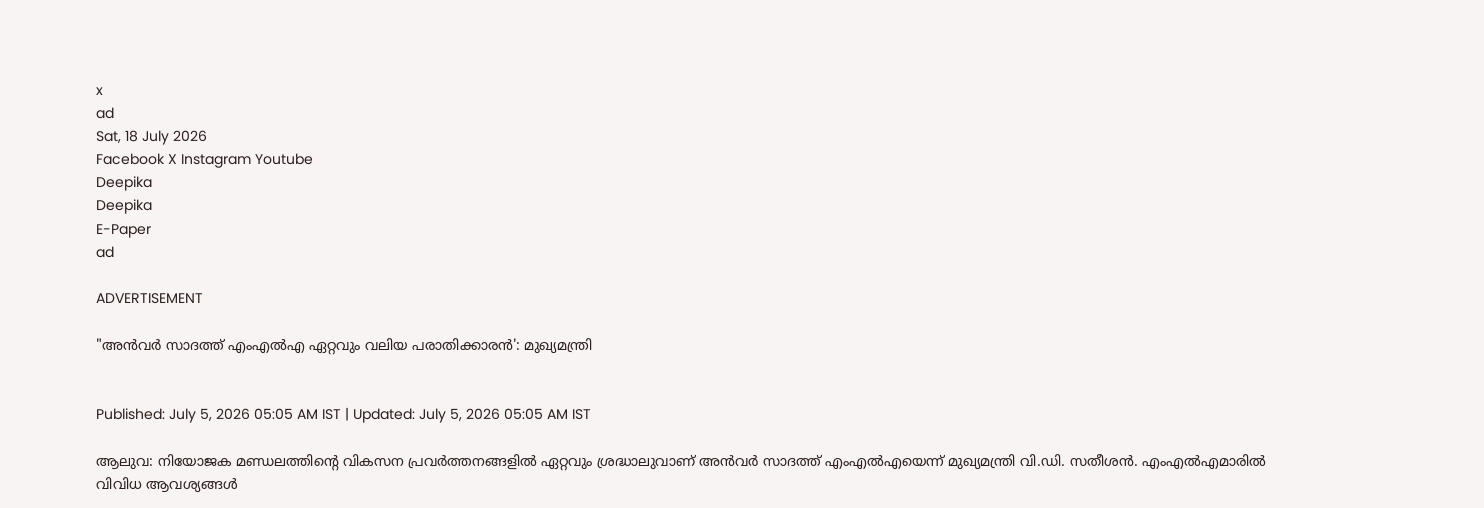x
ad
Sat, 18 July 2026
Facebook X Instagram Youtube
Deepika
Deepika
E-Paper
ad

ADVERTISEMENT

"അൻവർ സാദത്ത് എംഎൽഎ ഏറ്റവും വലിയ പരാതിക്കാരൻ': മുഖ്യമന്ത്രി


Published: July 5, 2026 05:05 AM IST | Updated: July 5, 2026 05:05 AM IST

ആലുവ: നിയോജക മണ്ഡലത്തിന്‍റെ വികസന പ്രവർത്തനങ്ങളിൽ ഏറ്റവും ശ്രദ്ധാലുവാണ് അൻവർ സാദത്ത് എംഎൽഎയെന്ന് മുഖ്യമന്ത്രി വി.ഡി. സതീശൻ. എംഎൽഎമാരിൽ വിവിധ ആവശ്യങ്ങൾ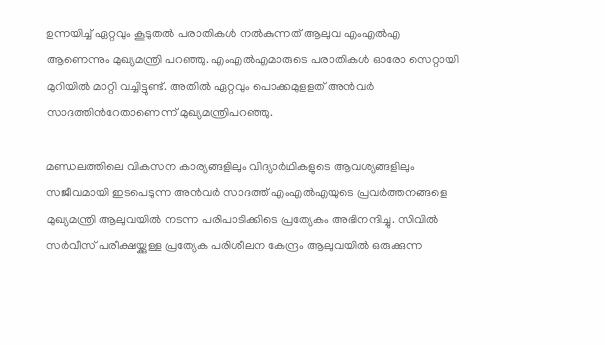ഉന്നയിച്ച് ഏറ്റവും കൂടുതൽ പരാതികൾ നൽകുന്നത് ആലുവ എംഎൽഎ ആണെന്നും മുഖ്യമന്ത്രി പറഞ്ഞു. എംഎൽഎമാരുടെ പരാതികൾ ഓരോ സെറ്റായി മുറിയിൽ മാറ്റി വച്ചിട്ടുണ്ട്. അതിൽ ഏറ്റവും പൊക്കമുളളത് അൻവർ സാദത്തിന്‍റേതാണെന്ന് മുഖ്യമന്ത്രിപറഞ്ഞു.

മണ്ഡലത്തിലെ വികസന കാര്യങ്ങളിലും വിദ്യാർഥികളുടെ ആവശ്യങ്ങളിലും സജീവമായി ഇടപെടുന്ന അൻവർ സാദത്ത് എംഎൽഎയുടെ പ്രവർത്തനങ്ങളെ മുഖ്യമന്ത്രി ആലുവയിൽ നടന്ന പരിപാടിക്കിടെ പ്രത്യേകം അഭിനന്ദിച്ചു. സിവിൽ സർവീസ് പരീക്ഷയ്ക്കുള്ള പ്രത്യേക പരിശീലന കേന്ദ്രം ആലുവയിൽ ഒരുക്കുന്ന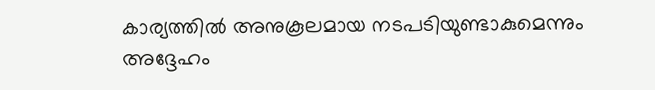കാര്യത്തിൽ അനുകൂലമായ നടപടിയുണ്ടാകുമെന്നും അദ്ദേഹം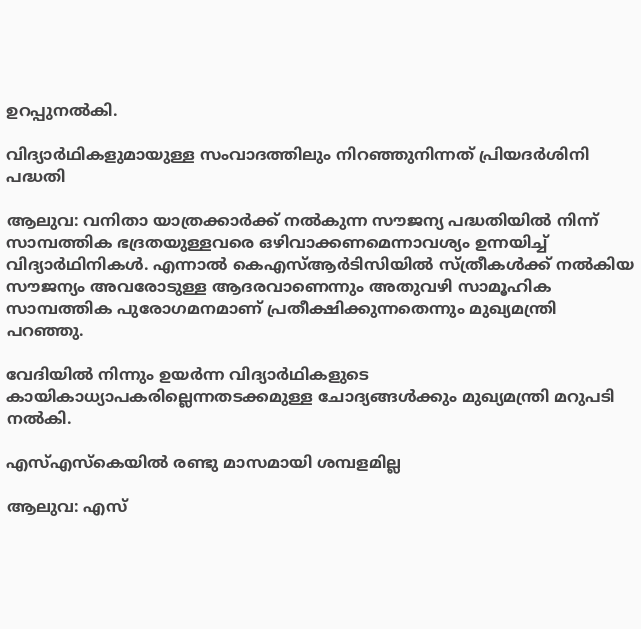ഉറപ്പുനൽകി.

വിദ്യാർഥികളുമായുള്ള സംവാദത്തിലും നിറഞ്ഞുനിന്നത് പ്രിയദർശിനി പദ്ധതി

ആലുവ: വനിതാ യാത്രക്കാർക്ക് നൽകുന്ന സൗജന്യ പദ്ധതിയിൽ നിന്ന് സാമ്പത്തിക ഭദ്രതയുള്ളവരെ ഒഴിവാക്കണമെന്നാവശ്യം ഉന്നയിച്ച് വിദ്യാർഥിനികൾ. എന്നാൽ കെഎസ്ആർടിസിയിൽ സ്ത്രീകൾക്ക് നൽകിയ സൗജന്യം അവരോടുള്ള ആദരവാണെന്നും അതുവഴി സാമൂഹിക സാമ്പത്തിക പുരോഗമനമാണ് പ്രതീക്ഷിക്കുന്നതെന്നും മുഖ്യമന്ത്രി പറഞ്ഞു.

വേദിയിൽ നിന്നും ഉയർന്ന വിദ്യാർഥികളുടെ കായികാധ്യാപകരില്ലെന്നതടക്കമുള്ള ചോദ്യങ്ങൾക്കും മുഖ്യമന്ത്രി മറുപടി നൽകി.

എസ്എസ്കെയിൽ രണ്ടു മാസമായി ശമ്പളമില്ല

ആലുവ: എസ്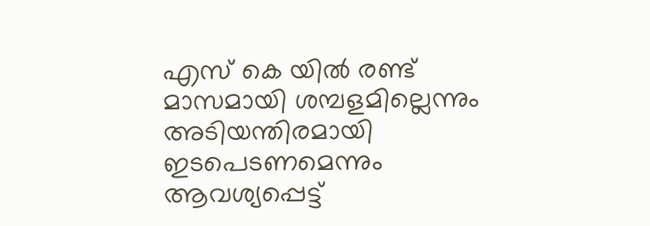എസ് കെ യിൽ രണ്ട് മാസമായി ശമ്പളമില്ലെന്നും അടിയന്തിരമായി ഇടപെടണമെന്നും ആവശ്യപ്പെട്ട്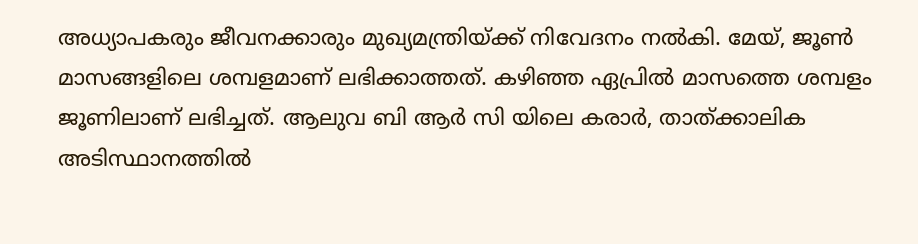അധ്യാപകരും ജീവനക്കാരും മുഖ്യമന്ത്രിയ്ക്ക് നിവേദനം നൽകി. മേയ്, ജൂൺ മാസങ്ങളിലെ ശമ്പളമാണ് ലഭിക്കാത്തത്. കഴിഞ്ഞ ഏപ്രിൽ മാസത്തെ ശമ്പളം ജൂണിലാണ് ലഭിച്ചത്. ആലുവ ബി ആർ സി യിലെ കരാർ, താത്ക്കാലിക അടിസ്ഥാനത്തിൽ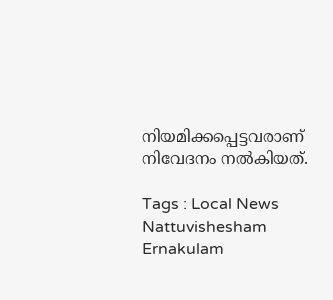നിയമിക്കപ്പെട്ടവരാണ് നിവേദനം നൽകിയത്.

Tags : Local News Nattuvishesham Ernakulam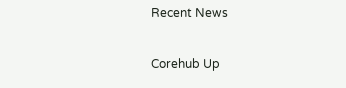Recent News

Corehub Up